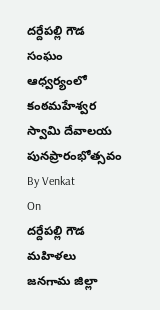దర్దేపల్లి గౌడ సంఘం ఆధ్వర్యంలో
కంఠమహేశ్వర స్వామి దేవాలయ పునప్రారంభోత్సవం
By Venkat
On
దర్దేపల్లి గౌడ మహిళలు
జనగామ జిల్లా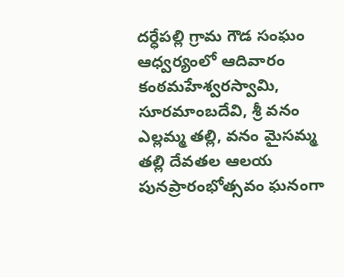దర్ధేపల్లి గ్రామ గౌడ సంఘం ఆధ్వర్యంలో ఆదివారం కంఠమహేశ్వరస్వామి, సూరమాంబదేవి, శ్రీ వనం ఎల్లమ్మ తల్లి, వనం మైసమ్మ తల్లి దేవతల ఆలయ పునప్రారంభోత్సవం ఘనంగా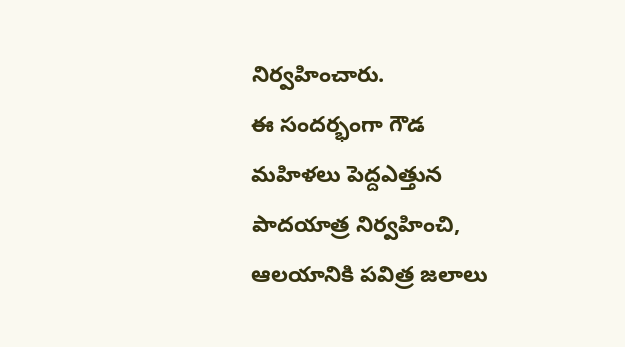నిర్వహించారు.
ఈ సందర్భంగా గౌడ మహిళలు పెద్దఎత్తున పాదయాత్ర నిర్వహించి, ఆలయానికి పవిత్ర జలాలు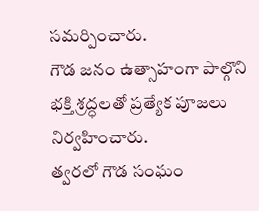సమర్పించారు.
గౌడ జనం ఉత్సాహంగా పాల్గొని భక్తి శ్రద్ధలతో ప్రత్యేక పూజలు నిర్వహించారు.
త్వరలో గౌడ సంఘం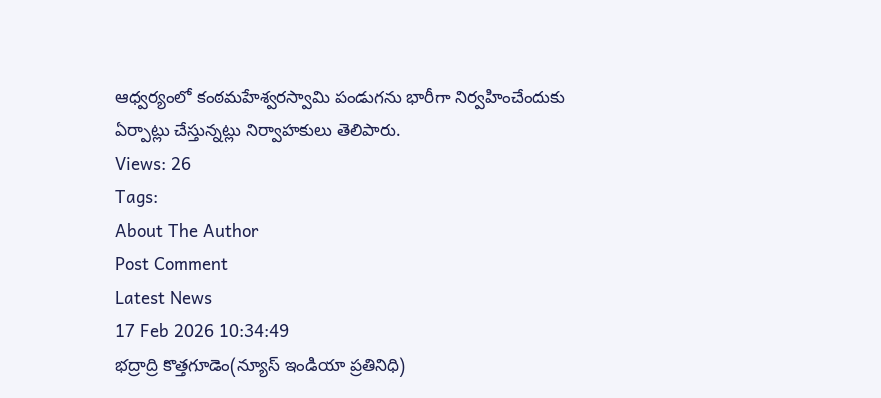ఆధ్వర్యంలో కంఠమహేశ్వరస్వామి పండుగను భారీగా నిర్వహించేందుకు ఏర్పాట్లు చేస్తున్నట్లు నిర్వాహకులు తెలిపారు.
Views: 26
Tags:
About The Author
Post Comment
Latest News
17 Feb 2026 10:34:49
భద్రాద్రి కొత్తగూడెం(న్యూస్ ఇండియా ప్రతినిధి)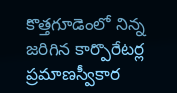కొత్తగూడెంలో నిన్న జరిగిన కార్పొరేటర్ల ప్రమాణస్వీకార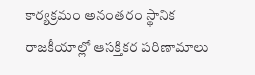కార్యక్రమం అనంతరం స్థానిక రాజకీయాల్లో ఆసక్తికర పరిణామాలు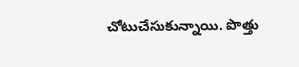చోటుచేసుకున్నాయి. పొత్తు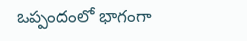ఒప్పందంలో భాగంగా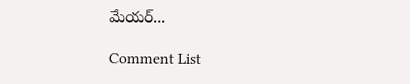మేయర్...

Comment List